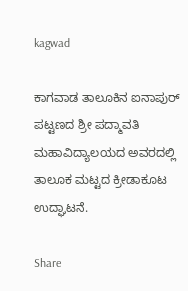kagwad

ಕಾಗವಾಡ ತಾಲೂಕಿನ ಐನಾಪುರ್ ಪಟ್ಟಣದ ಶ್ರೀ ಪದ್ಮಾವತಿ ಮಹಾವಿದ್ಯಾಲಯದ ಅವರದಲ್ಲಿ ತಾಲೂಕ ಮಟ್ಟದ ಕ್ರೀಡಾಕೂಟ ಉದ್ಘಾಟನೆ.

Share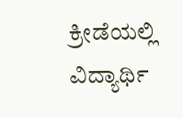ಕ್ರೀಡೆಯಲ್ಲಿ ವಿದ್ಯಾರ್ಥಿ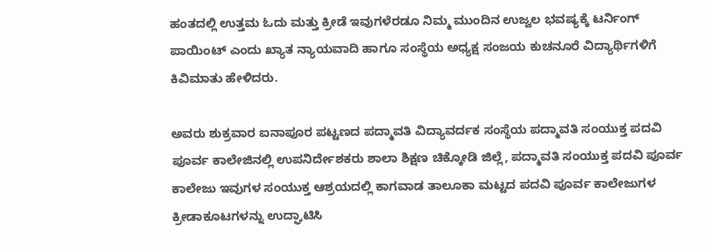ಹಂತದಲ್ಲಿ ಉತ್ತಮ ಓದು ಮತ್ತು ಕ್ರೀಡೆ ಇವುಗಳೆರಡೂ ನಿಮ್ಮ ಮುಂದಿನ ಉಜ್ವಲ ಭವಷ್ಯಕ್ಕೆ ಟರ್ನಿಂಗ್ ಪಾಯಿಂಟ್ ಎಂದು ಖ್ಯಾತ ನ್ಯಾಯವಾದಿ ಹಾಗೂ ಸಂಸ್ಥೆಯ ಅಧ್ಯಕ್ಷ ಸಂಜಯ ಕುಚನೂರೆ ವಿದ್ಯಾರ್ಥಿಗಳಿಗೆ ಕಿವಿಮಾತು ಹೇಳಿದರು.

ಅವರು ಶುಕ್ರವಾರ ಐನಾಪೂರ ಪಟ್ಟಣದ ಪದ್ಮಾವತಿ ವಿದ್ಯಾವರ್ದಕ ಸಂಸ್ಥೆಯ ಪದ್ಮಾವತಿ ಸಂಯುಕ್ತ ಪದವಿ ಪೂರ್ವ ಕಾಲೇಜಿನಲ್ಲಿ ಉಪನಿರ್ದೇಶಕರು ಶಾಲಾ ಶಿಕ್ಷಣ ಚಿಕ್ಕೋಡಿ ಜಿಲ್ಲೆ, ಪದ್ಮಾವತಿ ಸಂಯುಕ್ತ ಪದವಿ ಪೂರ್ವ ಕಾಲೇಜು ಇವುಗಳ ಸಂಯುಕ್ತ ಆಶ್ರಯದಲ್ಲಿ ಕಾಗವಾಡ ತಾಲೂಕಾ ಮಟ್ಟದ ಪದವಿ ಪೂರ್ವ ಕಾಲೇಜುಗಳ ಕ್ರೀಡಾಕೂಟಗಳನ್ನು ಉದ್ಘಾಟಿಸಿ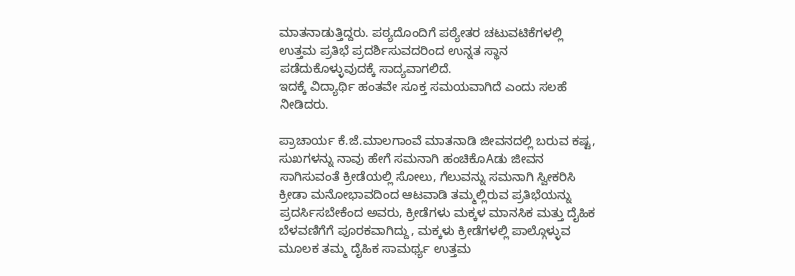ಮಾತನಾಡುತ್ತಿದ್ದರು. ಪಠ್ಯದೊಂದಿಗೆ ಪಠ್ಯೇತರ ಚಟುವಟಿಕೆಗಳಲ್ಲಿ ಉತ್ತಮ ಪ್ರತಿಭೆ ಪ್ರದರ್ಶಿಸುವದರಿಂದ ಉನ್ನತ ಸ್ಥಾನ ಪಡೆದುಕೊಳ್ಳುವುದಕ್ಕೆ ಸಾದ್ಯವಾಗಲಿದೆ.
ಇದಕ್ಕೆ ವಿದ್ಯಾರ್ಥಿ ಹಂತವೇ ಸೂಕ್ತ ಸಮಯವಾಗಿದೆ ಎಂದು ಸಲಹೆ ನೀಡಿದರು.

ಪ್ರಾಚಾರ್ಯ ಕೆ.ಜೆ.ಮಾಲಗಾಂವೆ ಮಾತನಾಡಿ ಜೀವನದಲ್ಲಿ ಬರುವ ಕಷ್ಟ, ಸುಖಗಳನ್ನು ನಾವು ಹೇಗೆ ಸಮನಾಗಿ ಹಂಚಿಕೊAಡು ಜೀವನ ಸಾಗಿಸುವಂತೆ ಕ್ರೀಡೆಯಲ್ಲಿ ಸೋಲು, ಗೆಲುವನ್ನು ಸಮನಾಗಿ ಸ್ವೀಕರಿಸಿ ಕ್ರೀಡಾ ಮನೋಭಾವದಿಂದ ಆಟವಾಡಿ ತಮ್ಮಲ್ಲಿರುವ ಪ್ರತಿಭೆಯನ್ನು ಪ್ರದರ್ಸಿಸಬೇಕೆಂದ ಅವರು, ಕ್ರೀಡೆಗಳು ಮಕ್ಕಳ ಮಾನಸಿಕ ಮತ್ತು ದೈಹಿಕ ಬೆಳವಣಿಗೆಗೆ ಪೂರಕವಾಗಿದ್ದು, ಮಕ್ಕಳು ಕ್ರೀಡೆಗಳಲ್ಲಿ ಪಾಲ್ಗೊಳ್ಳುವ ಮೂಲಕ ತಮ್ಮ ದೈಹಿಕ ಸಾಮರ್ಥ್ಯ ಉತ್ತಮ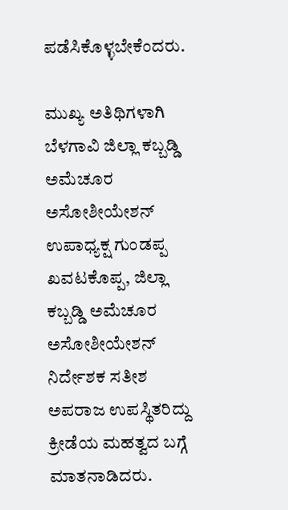ಪಡೆಸಿಕೊಳ್ಳಬೇಕೆಂದರು.

ಮುಖ್ಯ ಅತಿಥಿಗಳಾಗಿ ಬೆಳಗಾವಿ ಜಿಲ್ಲಾ ಕಬ್ಬಡ್ಡಿ ಅಮೆಚೂರ ಅಸೋಶೀಯೇಶನ್ ಉಪಾಧ್ಯಕ್ಷ ಗುಂಡಪ್ಪ ಖವಟಕೊಪ್ಪ, ಜಿಲ್ಲಾ ಕಬ್ಬಡ್ಡಿ ಅಮೆಚೂರ ಅಸೋಶೀಯೇಶನ್ ನಿರ್ದೇಶಕ ಸತೀಶ ಅಪರಾಜ ಉಪಸ್ಥಿತರಿದ್ದು ಕ್ರೀಡೆಯ ಮಹತ್ವದ ಬಗ್ಗೆ ಮಾತನಾಡಿದರು.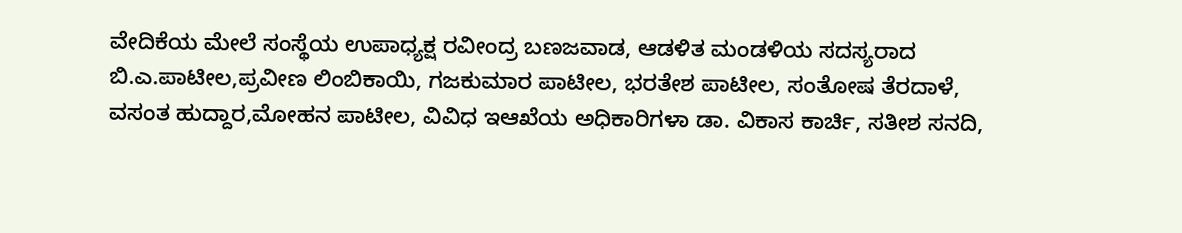ವೇದಿಕೆಯ ಮೇಲೆ ಸಂಸ್ಥೆಯ ಉಪಾಧ್ಯಕ್ಷ ರವೀಂದ್ರ ಬಣಜವಾಡ, ಆಡಳಿತ ಮಂಡಳಿಯ ಸದಸ್ಯರಾದ ಬಿ.ಎ.ಪಾಟೀಲ,ಪ್ರವೀಣ ಲಿಂಬಿಕಾಯಿ, ಗಜಕುಮಾರ ಪಾಟೀಲ, ಭರತೇಶ ಪಾಟೀಲ, ಸಂತೋಷ ತೆರದಾಳೆ, ವಸಂತ ಹುದ್ದಾರ,ಮೋಹನ ಪಾಟೀಲ, ವಿವಿಧ ಇಆಖೆಯ ಅಧಿಕಾರಿಗಳಾ ಡಾ. ವಿಕಾಸ ಕಾರ್ಚಿ, ಸತೀಶ ಸನದಿ,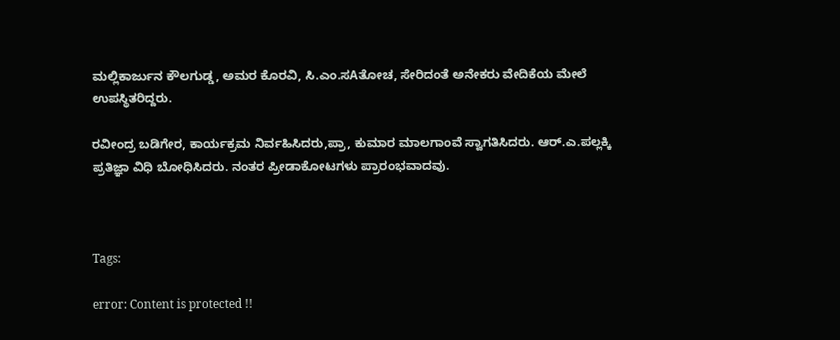ಮಲ್ಲಿಕಾರ್ಜುನ ಕೌಲಗುಡ್ಡ, ಅಮರ ಕೊರವಿ, ಸಿ.ಎಂ.ಸAತೋಚ, ಸೇರಿದಂತೆ ಅನೇಕರು ವೇದಿಕೆಯ ಮೇಲೆ ಉಪಸ್ಥಿತರಿದ್ದರು.

ರವೀಂದ್ರ ಬಡಿಗೇರ, ಕಾರ್ಯಕ್ರಮ ನಿರ್ವಹಿಸಿದರು,ಪ್ರಾ, ಕುಮಾರ ಮಾಲಗಾಂವೆ ಸ್ವಾಗತಿಸಿದರು. ಆರ್.ಎ.ಪಲ್ಲಕ್ಕಿ ಪ್ರತಿಜ್ಞಾ ವಿಧಿ ಬೋಧಿಸಿದರು. ನಂತರ ಪ್ರೀಡಾಕೋಟಗಳು ಪ್ರಾರಂಭವಾದವು.



Tags:

error: Content is protected !!